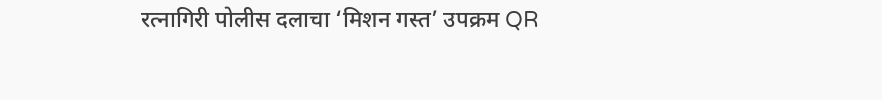रत्नागिरी पोलीस दलाचा ‘मिशन गस्त’ उपक्रम QR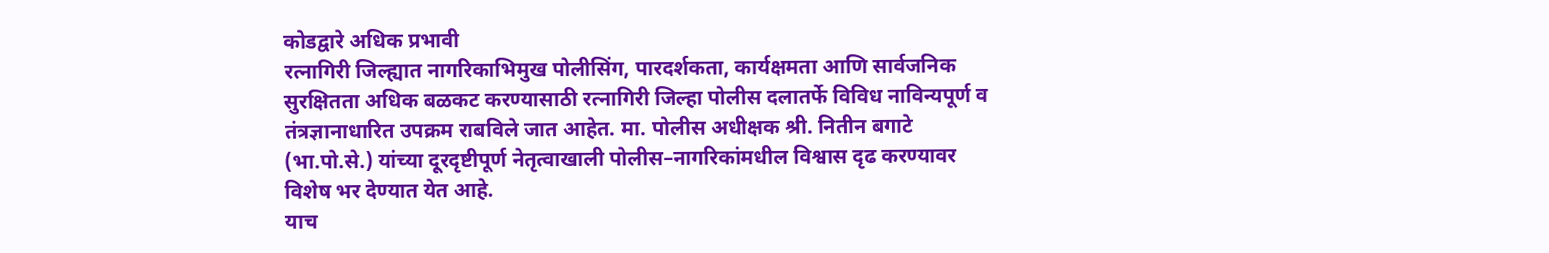कोडद्वारे अधिक प्रभावी
रत्नागिरी जिल्ह्यात नागरिकाभिमुख पोलीसिंग, पारदर्शकता, कार्यक्षमता आणि सार्वजनिक सुरक्षितता अधिक बळकट करण्यासाठी रत्नागिरी जिल्हा पोलीस दलातर्फे विविध नाविन्यपूर्ण व तंत्रज्ञानाधारित उपक्रम राबविले जात आहेत. मा. पोलीस अधीक्षक श्री. नितीन बगाटे (भा.पो.से.) यांच्या दूरदृष्टीपूर्ण नेतृत्वाखाली पोलीस–नागरिकांमधील विश्वास दृढ करण्यावर विशेष भर देण्यात येत आहे.
याच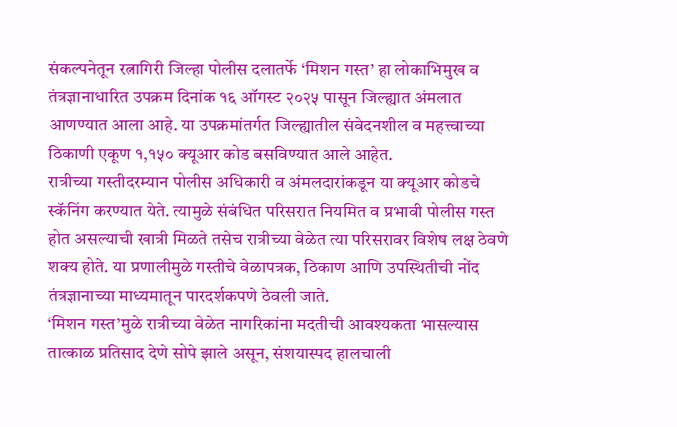संकल्पनेतून रत्नागिरी जिल्हा पोलीस दलातर्फे ‘मिशन गस्त’ हा लोकाभिमुख व तंत्रज्ञानाधारित उपक्रम दिनांक १६ ऑगस्ट २०२५ पासून जिल्ह्यात अंमलात आणण्यात आला आहे. या उपक्रमांतर्गत जिल्ह्यातील संवेदनशील व महत्त्वाच्या ठिकाणी एकूण १,१५० क्यूआर कोड बसविण्यात आले आहेत.
रात्रीच्या गस्तीदरम्यान पोलीस अधिकारी व अंमलदारांकडून या क्यूआर कोडचे स्कॅनिंग करण्यात येते. त्यामुळे संबंधित परिसरात नियमित व प्रभावी पोलीस गस्त होत असल्याची खात्री मिळते तसेच रात्रीच्या वेळेत त्या परिसरावर विशेष लक्ष ठेवणे शक्य होते. या प्रणालीमुळे गस्तीचे वेळापत्रक, ठिकाण आणि उपस्थितीची नोंद तंत्रज्ञानाच्या माध्यमातून पारदर्शकपणे ठेवली जाते.
‘मिशन गस्त’मुळे रात्रीच्या वेळेत नागरिकांना मदतीची आवश्यकता भासल्यास तात्काळ प्रतिसाद देणे सोपे झाले असून, संशयास्पद हालचाली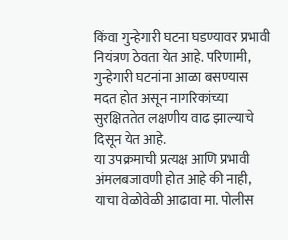किंवा गुन्हेगारी घटना घडण्यावर प्रभावी नियंत्रण ठेवता येत आहे. परिणामी, गुन्हेगारी घटनांना आळा बसण्यास मदत होत असून नागरिकांच्या सुरक्षिततेत लक्षणीय वाढ झाल्याचे दिसून येत आहे.
या उपक्रमाची प्रत्यक्ष आणि प्रभावी अंमलबजावणी होत आहे की नाही, याचा वेळोवेळी आढावा मा. पोलीस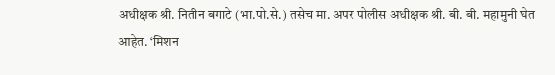अधीक्षक श्री. नितीन बगाटे (भा.पो.से.) तसेच मा. अपर पोलीस अधीक्षक श्री. बी. बी. महामुनी घेत आहेत. ‘मिशन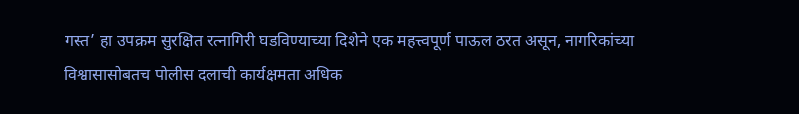गस्त’ हा उपक्रम सुरक्षित रत्नागिरी घडविण्याच्या दिशेने एक महत्त्वपूर्ण पाऊल ठरत असून, नागरिकांच्या विश्वासासोबतच पोलीस दलाची कार्यक्षमता अधिक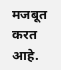मजबूत करत आहे.